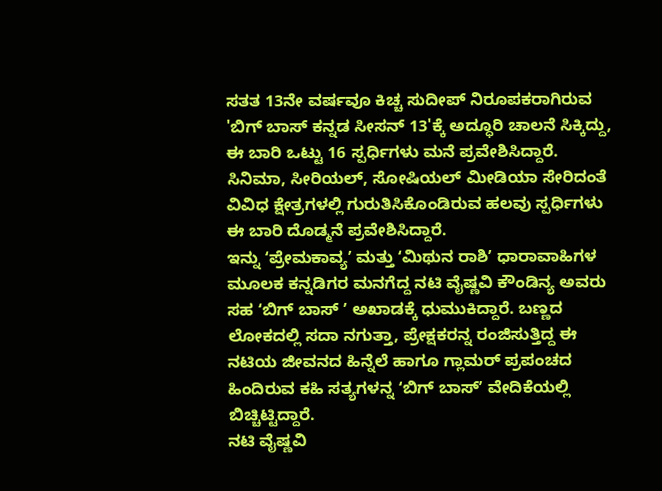ಸತತ 13ನೇ ವರ್ಷವೂ ಕಿಚ್ಚ ಸುದೀಪ್ ನಿರೂಪಕರಾಗಿರುವ 'ಬಿಗ್ ಬಾಸ್ ಕನ್ನಡ ಸೀಸನ್ 13'ಕ್ಕೆ ಅದ್ಧೂರಿ ಚಾಲನೆ ಸಿಕ್ಕಿದ್ದು, ಈ ಬಾರಿ ಒಟ್ಟು 16 ಸ್ಪರ್ಧಿಗಳು ಮನೆ ಪ್ರವೇಶಿಸಿದ್ದಾರೆ.
ಸಿನಿಮಾ, ಸೀರಿಯಲ್, ಸೋಷಿಯಲ್ ಮೀಡಿಯಾ ಸೇರಿದಂತೆ ವಿವಿಧ ಕ್ಷೇತ್ರಗಳಲ್ಲಿ ಗುರುತಿಸಿಕೊಂಡಿರುವ ಹಲವು ಸ್ಪರ್ಧಿಗಳು ಈ ಬಾರಿ ದೊಡ್ಮನೆ ಪ್ರವೇಶಿಸಿದ್ದಾರೆ.
ಇನ್ನು ʻಪ್ರೇಮಕಾವ್ಯʼ ಮತ್ತು ʻಮಿಥುನ ರಾಶಿʼ ಧಾರಾವಾಹಿಗಳ ಮೂಲಕ ಕನ್ನಡಿಗರ ಮನಗೆದ್ದ ನಟಿ ವೈಷ್ಣವಿ ಕೌಂಡಿನ್ಯ ಅವರು ಸಹ ʻಬಿಗ್ ಬಾಸ್ ʼ ಅಖಾಡಕ್ಕೆ ಧುಮುಕಿದ್ದಾರೆ. ಬಣ್ಣದ ಲೋಕದಲ್ಲಿ ಸದಾ ನಗುತ್ತಾ, ಪ್ರೇಕ್ಷಕರನ್ನ ರಂಜಿಸುತ್ತಿದ್ದ ಈ ನಟಿಯ ಜೀವನದ ಹಿನ್ನೆಲೆ ಹಾಗೂ ಗ್ಲಾಮರ್ ಪ್ರಪಂಚದ ಹಿಂದಿರುವ ಕಹಿ ಸತ್ಯಗಳನ್ನ ʻಬಿಗ್ ಬಾಸ್ʼ ವೇದಿಕೆಯಲ್ಲಿ ಬಿಚ್ಚಿಟ್ಟಿದ್ದಾರೆ.
ನಟಿ ವೈಷ್ಣವಿ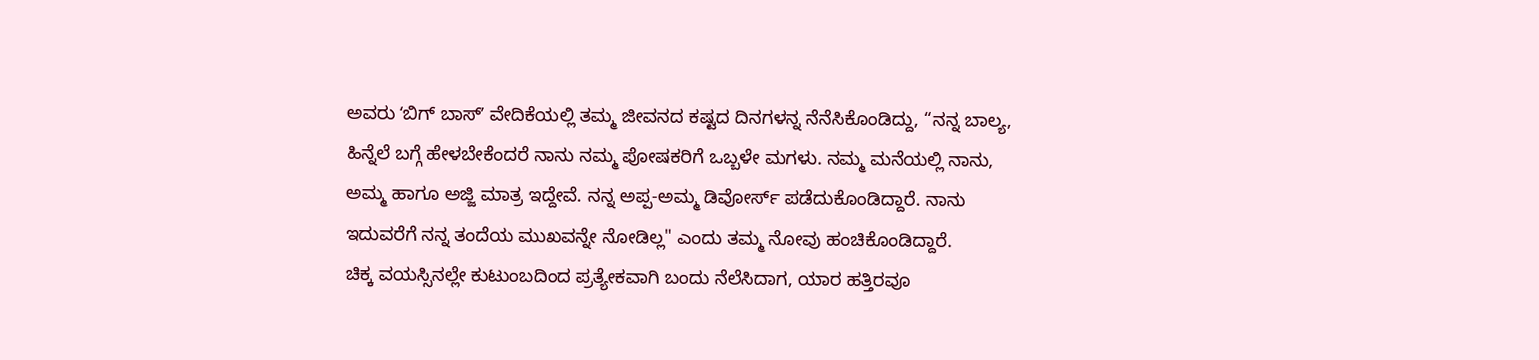ಅವರು ʻಬಿಗ್ ಬಾಸ್ʼ ವೇದಿಕೆಯಲ್ಲಿ ತಮ್ಮ ಜೀವನದ ಕಷ್ಟದ ದಿನಗಳನ್ನ ನೆನೆಸಿಕೊಂಡಿದ್ದು, “ನನ್ನ ಬಾಲ್ಯ, ಹಿನ್ನೆಲೆ ಬಗ್ಗೆ ಹೇಳಬೇಕೆಂದರೆ ನಾನು ನಮ್ಮ ಪೋಷಕರಿಗೆ ಒಬ್ಬಳೇ ಮಗಳು. ನಮ್ಮ ಮನೆಯಲ್ಲಿ ನಾನು, ಅಮ್ಮ ಹಾಗೂ ಅಜ್ಜಿ ಮಾತ್ರ ಇದ್ದೇವೆ. ನನ್ನ ಅಪ್ಪ-ಅಮ್ಮ ಡಿವೋರ್ಸ್ ಪಡೆದುಕೊಂಡಿದ್ದಾರೆ. ನಾನು ಇದುವರೆಗೆ ನನ್ನ ತಂದೆಯ ಮುಖವನ್ನೇ ನೋಡಿಲ್ಲ" ಎಂದು ತಮ್ಮ ನೋವು ಹಂಚಿಕೊಂಡಿದ್ದಾರೆ.
ಚಿಕ್ಕ ವಯಸ್ಸಿನಲ್ಲೇ ಕುಟುಂಬದಿಂದ ಪ್ರತ್ಯೇಕವಾಗಿ ಬಂದು ನೆಲೆಸಿದಾಗ, ಯಾರ ಹತ್ತಿರವೂ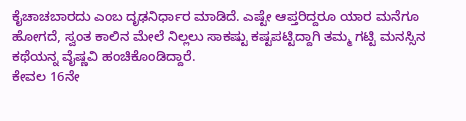ಕೈಚಾಚಬಾರದು ಎಂಬ ದೃಢನಿರ್ಧಾರ ಮಾಡಿದೆ. ಎಷ್ಟೇ ಆಪ್ತರಿದ್ದರೂ ಯಾರ ಮನೆಗೂ ಹೋಗದೆ, ಸ್ವಂತ ಕಾಲಿನ ಮೇಲೆ ನಿಲ್ಲಲು ಸಾಕಷ್ಟು ಕಷ್ಟಪಟ್ಟಿದ್ದಾಗಿ ತಮ್ಮ ಗಟ್ಟಿ ಮನಸ್ಸಿನ ಕಥೆಯನ್ನ ವೈಷ್ಣವಿ ಹಂಚಿಕೊಂಡಿದ್ದಾರೆ.
ಕೇವಲ 16ನೇ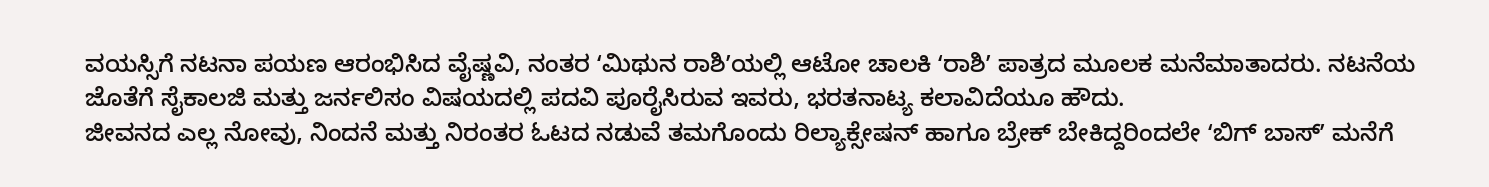ವಯಸ್ಸಿಗೆ ನಟನಾ ಪಯಣ ಆರಂಭಿಸಿದ ವೈಷ್ಣವಿ, ನಂತರ ʻಮಿಥುನ ರಾಶಿʼಯಲ್ಲಿ ಆಟೋ ಚಾಲಕಿ ʻರಾಶಿʼ ಪಾತ್ರದ ಮೂಲಕ ಮನೆಮಾತಾದರು. ನಟನೆಯ ಜೊತೆಗೆ ಸೈಕಾಲಜಿ ಮತ್ತು ಜರ್ನಲಿಸಂ ವಿಷಯದಲ್ಲಿ ಪದವಿ ಪೂರೈಸಿರುವ ಇವರು, ಭರತನಾಟ್ಯ ಕಲಾವಿದೆಯೂ ಹೌದು.
ಜೀವನದ ಎಲ್ಲ ನೋವು, ನಿಂದನೆ ಮತ್ತು ನಿರಂತರ ಓಟದ ನಡುವೆ ತಮಗೊಂದು ರಿಲ್ಯಾಕ್ಸೇಷನ್ ಹಾಗೂ ಬ್ರೇಕ್ ಬೇಕಿದ್ದರಿಂದಲೇ ʻಬಿಗ್ ಬಾಸ್ʼ ಮನೆಗೆ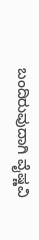ಬಂದಿರುವುದಾಗಿ ವೈಷ್ಣವಿ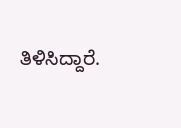ತಿಳಿಸಿದ್ದಾರೆ.